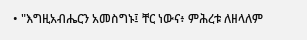• "እግዚአብሔርን አመስግኑ፤ ቸር ነውና፥ ምሕረቱ ለዘላለም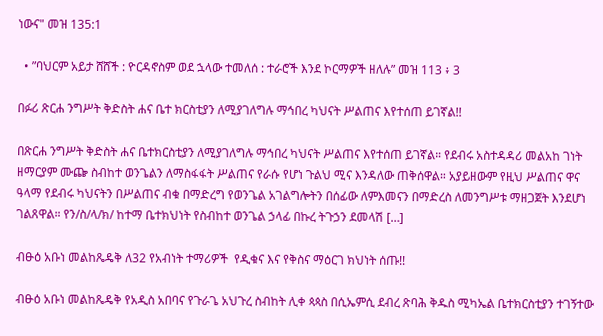ነውና" መዝ 135:1

  • ”ባህርም አይታ ሸሸች : ዮርዳኖስም ወደ ኋላው ተመለሰ : ተራሮች እንደ ኮርማዎች ዘለሉ” መዝ 113 ፥ 3

በፉሪ ጽርሐ ንግሥት ቅድስት ሐና ቤተ ክርስቲያን ለሚያገለግሉ ማኅበረ ካህናት ሥልጠና እየተሰጠ ይገኛል!!

በጽርሐ ንግሥት ቅድስት ሐና ቤተክርስቲያን ለሚያገለግሉ ማኅበረ ካህናት ሥልጠና እየተሰጠ ይገኛል። የደብሩ አስተዳዳሪ መልአከ ገነት ዘማርያም ሙጬ ስብከተ ወንጌልን ለማስፋፋት ሥልጠና የራሱ የሆነ ጉልህ ሚና እንዳለው ጠቅሰዋል። አያይዘውም የዚህ ሥልጠና ዋና ዓላማ የደብሩ ካህናትን በሥልጠና ብቁ በማድረግ የወንጌል አገልግሎትን በሰፊው ለምእመናን በማድረስ ለመንግሥቱ ማዘጋጀት እንደሆነ ገልጸዋል። የን/ስ/ላ/ክ/ ከተማ ቤተክህነት የስብከተ ወንጌል ኃላፊ በኩረ ትጉኃን ደመላሽ […]

ብፁዕ አቡነ መልከጼዴቅ ለ32 የአብነት ተማሪዎች  የዲቁና እና የቅስና ማዕርገ ክህነት ሰጡ!!

ብፁዕ አቡነ መልከጼዴቅ የአዲስ አበባና የጉራጌ አህጉረ ስብከት ሊቀ ጳጳስ በሲኤምሲ ደብረ ጽባሕ ቅዱስ ሚካኤል ቤተክርስቲያን ተገኝተው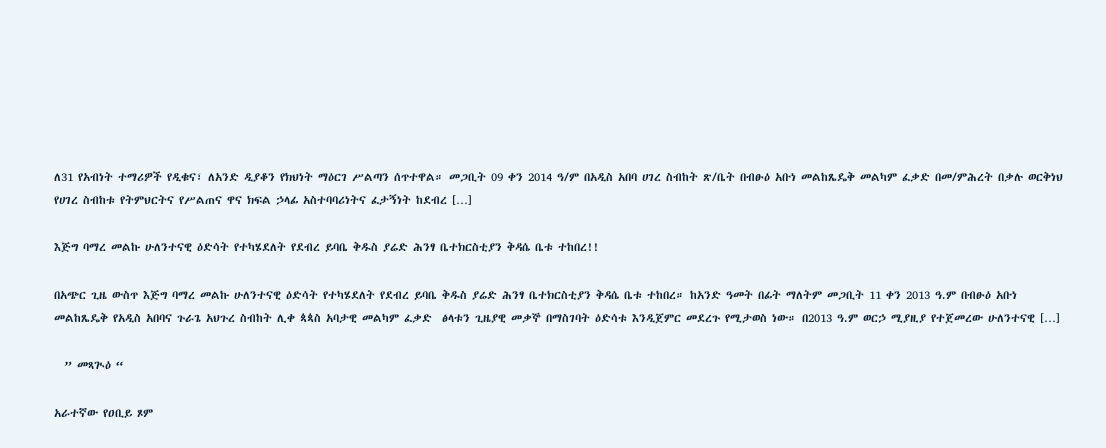ለ31 የአብነት ተማሪዎች የዲቁና፣ ለአንድ ዲያቆን የክህነት ማዕርገ ሥልጣን ሰጥተዋል። መጋቢት 09 ቀን 2014 ዓ/ም በአዲስ አበባ ሀገረ ስብከት ጽ/ቤት በብፁዕ አቡነ መልከጼዴቅ መልካም ፈቃድ በመ/ምሕረት በቃሉ ወርቅነህ የሀገረ ስብከቱ የትምህርትና የሥልጠና ዋና ክፍል ኃላፊ አስተባባሪነትና ፈታኝነት ከደብረ […]

እጅግ ባማረ መልኩ ሁለንተናዊ ዕድሳት የተካሄደለት የደብረ ይባቤ ቅዱስ ያሬድ ሕንፃ ቤተክርስቲያን ቅዳሴ ቤቱ ተከበረ!!

በአጭር ጊዜ ውስጥ እጅግ ባማረ መልኩ ሁለንተናዊ ዕድሳት የተካሄደለት የደብረ ይባቤ ቅዱስ ያሬድ ሕንፃ ቤተክርስቲያን ቅዳሴ ቤቱ ተከበረ። ከአንድ ዓመት በፊት ማለትም መጋቢት 11 ቀን 2013 ዓ.ም በብፁዕ አቡነ መልከጼዴቅ የአዲስ አበባና ጉራጌ አህጉረ ስብከት ሊቀ ጳጳስ አባታዊ መልካም ፈቃድ  ፅላቱን ጊዜያዊ መቃኞ በማስገባት ዕድሳቱ እንዲጀምር መደረጉ የሚታወስ ነው። በ2013 ዓ.ም ወርኃ ሚያዚያ የተጀመረው ሁለንተናዊ […]

  ” መጻጒዕ “

አራተኛው የዐቢይ ጾም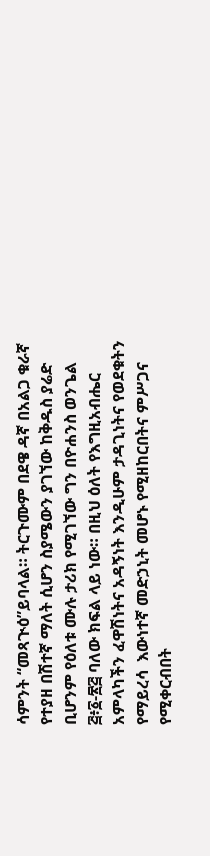ሳምንት “መጻጒዕ”ይባላል። ትርጉሙም በደዌ ዳኛ በአልጋ ቁራኛ የተያዘ በሽተኛ ማለት ሲሆን ስያሜውን ያገኘው ከቅዱስ ያሬድ ቢሆንም የዕለቱ ሙሉ ታሪክ የሚገኘው ግን በዮሐንስ ወንጌል ፭፥፩-፳፭ ባለው ክፍል ላይ ነው። በዚህ ዕለት የእግዚአብሔር አምላካችን ፈዋሽነትና አዳኝነት እንዲሁም ታዳጊነትና የወደቁትን የማይረሳ  እውነተኛ መድኃኒት መሆኑ የሚዘከርበትና ምሥጋና የሚቀርብበት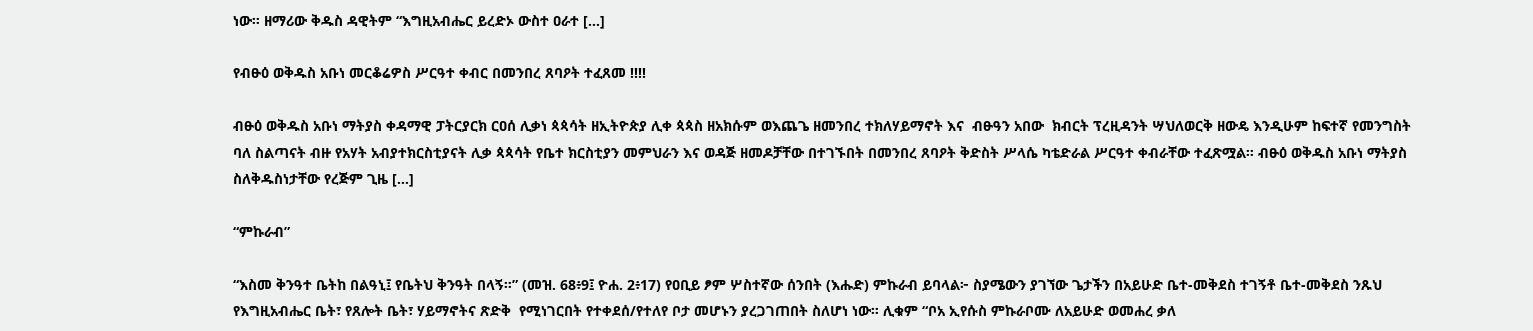ነው። ዘማሪው ቅዱስ ዳዊትም “እግዚአብሔር ይረድኦ ውስተ ዐራተ […]

የብፁዕ ወቅዱስ አቡነ መርቆሬዎስ ሥርዓተ ቀብር በመንበረ ጸባዖት ተፈጸመ !!!!

ብፁዕ ወቅዱስ አቡነ ማትያስ ቀዳማዊ ፓትርያርክ ርዐሰ ሊቃነ ጳጳሳት ዘኢትዮጵያ ሊቀ ጳጳስ ዘአክሱም ወእጨጌ ዘመንበረ ተክለሃይማኖት እና  ብፁዓን አበው  ክብርት ፕረዚዳንት ሣህለወርቅ ዘውዴ እንዲሁም ከፍተኛ የመንግስት ባለ ስልጣናት ብዙ የአሃት አብያተክርስቲያናት ሊቃ ጳጳሳት የቤተ ክርስቲያን መምህራን እና ወዳጅ ዘመዶቻቸው በተገኙበት በመንበረ ጸባዖት ቅድስት ሥላሴ ካቴድራል ሥርዓተ ቀብራቸው ተፈጽሟል። ብፁዕ ወቅዱስ አቡነ ማትያስ ስለቅዱስነታቸው የረጅም ጊዜ […]

“ምኩራብ”

“እስመ ቅንዓተ ቤትከ በልዓኒ፤ የቤትህ ቅንዓት በላኝ።” (መዝ. 68፥9፤ ዮሐ. 2፥17) የዐቢይ ፆም ሦስተኛው ሰንበት (እሑድ) ምኩራብ ይባላል፦ ስያሜውን ያገኘው ጌታችን በአይሁድ ቤተ-መቅደስ ተገኝቶ ቤተ-መቅደስ ንጹህ የእግዚአብሔር ቤት፣ የጸሎት ቤት፣ ሃይማኖትና ጽድቅ  የሚነገርበት የተቀደሰ/የተለየ ቦታ መሆኑን ያረጋገጠበት ስለሆነ ነው። ሊቁም “ቦአ ኢየሱስ ምኩራቦሙ ለአይሁድ ወመሐረ ቃለ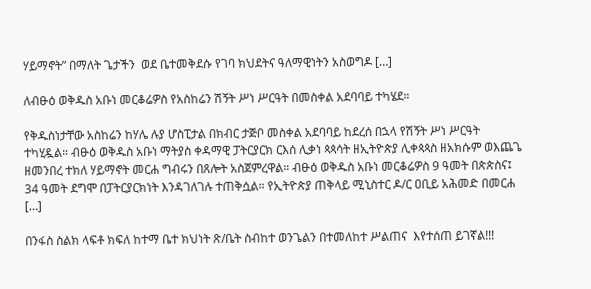ሃይማኖት” በማለት ጌታችን  ወደ ቤተመቅደሱ የገባ ክህደትና ዓለማዊነትን አስወግዶ […]

ለብፁዕ ወቅዱስ አቡነ መርቆሬዎስ የአስከሬን ሽኝት ሥነ ሥርዓት በመስቀል አደባባይ ተካሄደ።

የቅዱስነታቸው አስከሬን ከሃሌ ሉያ ሆስፒታል በክብር ታጅቦ መስቀል አደባባይ ከደረሰ በኋላ የሽኝት ሥነ ሥርዓት ተካሂዷል። ብፁዕ ወቅዱስ አቡነ ማትያስ ቀዳማዊ ፓትርያርክ ርእሰ ሊቃነ ጳጳሳት ዘኢትዮጵያ ሊቀጳጳስ ዘአክሱም ወእጨጌ ዘመንበረ ተክለ ሃይማኖት መርሐ ግብሩን በጸሎት አስጀምረዋል። ብፁዕ ወቅዱስ አቡነ መርቆሬዎስ 9 ዓመት በጵጵስና፤ 34 ዓመት ደግሞ በፓትርያርክነት እንዳገለገሉ ተጠቅሷል። የኢትዮጵያ ጠቅላይ ሚኒስተር ዶ/ር ዐቢይ አሕመድ በመርሐ […]

በንፋስ ስልክ ላፍቶ ክፍለ ከተማ ቤተ ክህነት ጽ/ቤት ስብከተ ወንጌልን በተመለከተ ሥልጠና  እየተሰጠ ይገኛል!!!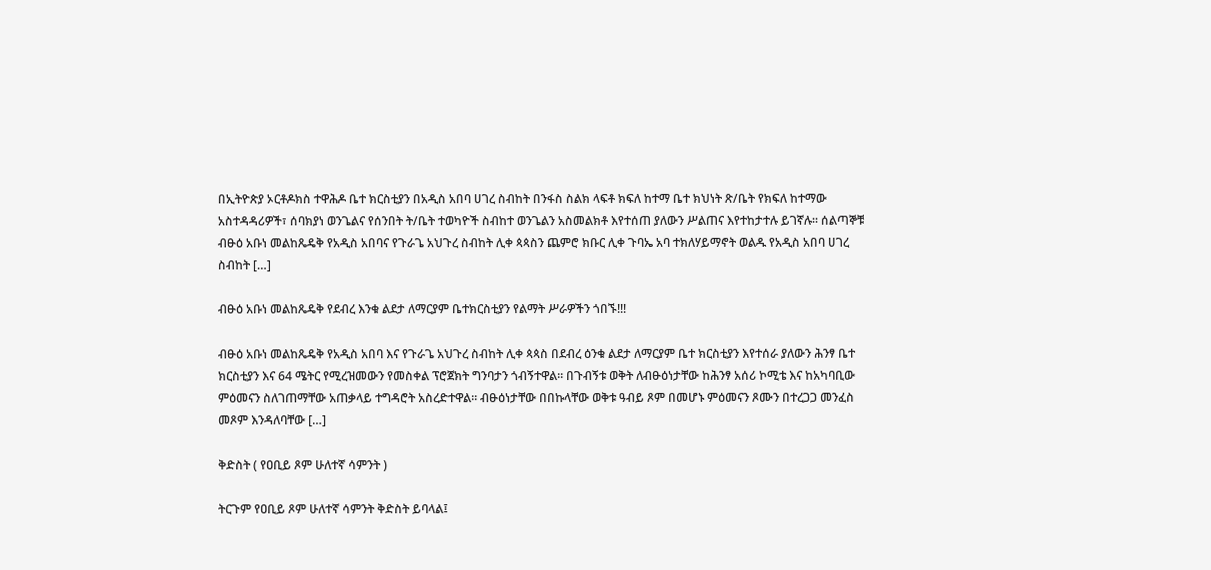በኢትዮጵያ ኦርቶዶክስ ተዋሕዶ ቤተ ክርስቲያን በአዲስ አበባ ሀገረ ስብከት በንፋስ ስልክ ላፍቶ ክፍለ ከተማ ቤተ ክህነት ጽ/ቤት የክፍለ ከተማው አስተዳዳሪዎች፣ ሰባክያነ ወንጌልና የሰንበት ት/ቤት ተወካዮች ስብከተ ወንጌልን አስመልክቶ እየተሰጠ ያለውን ሥልጠና እየተከታተሉ ይገኛሉ። ሰልጣኞቹ ብፁዕ አቡነ መልከጼዴቅ የአዲስ አበባና የጉራጌ አህጉረ ስብከት ሊቀ ጳጳስን ጨምሮ ክቡር ሊቀ ጉባኤ አባ ተክለሃይማኖት ወልዱ የአዲስ አበባ ሀገረ ስብከት […]

ብፁዕ አቡነ መልከጼዴቅ የደብረ እንቁ ልደታ ለማርያም ቤተክርስቲያን የልማት ሥራዎችን ጎበኙ!!!

ብፁዕ አቡነ መልከጼዴቅ የአዲስ አበባ እና የጉራጌ አህጉረ ስብከት ሊቀ ጳጳስ በደብረ ዕንቁ ልደታ ለማርያም ቤተ ክርስቲያን እየተሰራ ያለውን ሕንፃ ቤተ ክርስቲያን እና 64 ሜትር የሚረዝመውን የመስቀል ፕሮጀክት ግንባታን ጎብኝተዋል። በጉብኝቱ ወቅት ለብፁዕነታቸው ከሕንፃ አሰሪ ኮሚቴ እና ከአካባቢው  ምዕመናን ስለገጠማቸው አጠቃላይ ተግዳሮት አስረድተዋል። ብፁዕነታቸው በበኩላቸው ወቅቱ ዓብይ ጾም በመሆኑ ምዕመናን ጾሙን በተረጋጋ መንፈስ መጾም እንዳለባቸው […]

ቅድስት ( የዐቢይ ጾም ሁለተኛ ሳምንት )

ትርጉም የዐቢይ ጾም ሁለተኛ ሳምንት ቅድስት ይባላል፤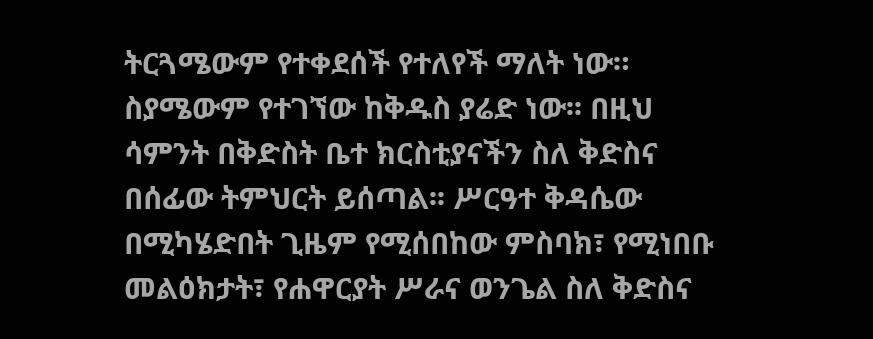ትርጓሜውም የተቀደሰች የተለየች ማለት ነው። ስያሜውም የተገኘው ከቅዱስ ያሬድ ነው፡፡ በዚህ ሳምንት በቅድስት ቤተ ክርስቲያናችን ስለ ቅድስና በሰፊው ትምህርት ይሰጣል፡፡ ሥርዓተ ቅዳሴው በሚካሄድበት ጊዜም የሚሰበከው ምስባክ፣ የሚነበቡ መልዕክታት፣ የሐዋርያት ሥራና ወንጌል ስለ ቅድስና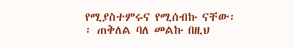የሚያስተምሩና የሚሰብኩ ናቸው፡፡ ጠቅለል ባለ መልኩ በዚህ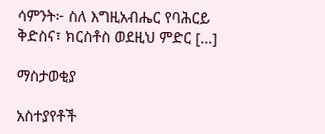ሳምንት፦ ስለ እግዚአብሔር የባሕርይ ቅድስና፣ ክርስቶስ ወደዚህ ምድር […]

ማስታወቂያ

አስተያየቶች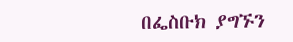በፌስቡክ ያግኙን